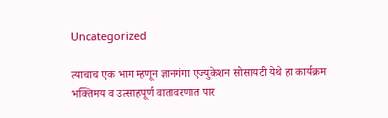Uncategorized

त्याचाच एक भाग म्हणून ज्ञानगंगा एज्युकेशन सोसायटी येथे हा कार्यक्रम भक्तिमय व उत्साहपूर्ण वातावरणात पार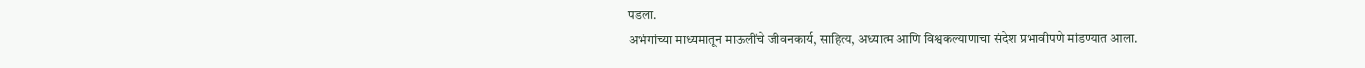पडला.
अभंगांच्या माध्यमातून माऊलींचे जीवनकार्य, साहित्य, अध्यात्म आणि विश्वकल्याणाचा संदेश प्रभावीपणे मांडण्यात आला.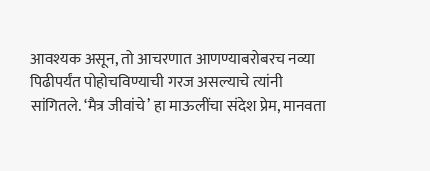आवश्यक असून, तो आचरणात आणण्याबरोबरच नव्या पिढीपर्यंत पोहोचविण्याची गरज असल्याचे त्यांनी सांगितले. ‘मैत्र जीवांचे’ हा माऊलींचा संदेश प्रेम, मानवता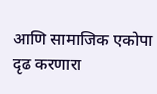आणि सामाजिक एकोपा दृढ करणारा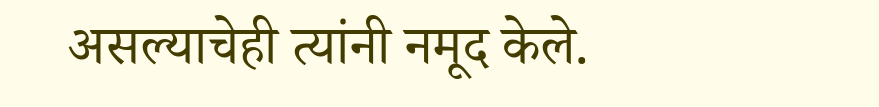असल्याचेही त्यांनी नमूद केले.